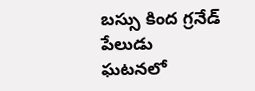బస్సు కింద గ్రనేడ్ పేలుడు ఘటనలో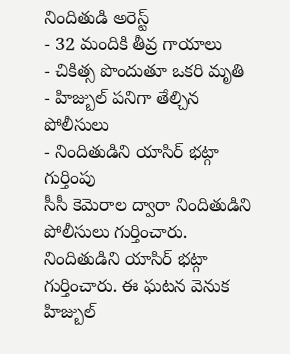నిందితుడి అరెస్ట్
- 32 మందికి తీవ్ర గాయాలు
- చికిత్స పొందుతూ ఒకరి మృతి
- హిజ్బుల్ పనిగా తేల్చిన పోలీసులు
- నిందితుడిని యాసిర్ భట్గా గుర్తింపు
సీసీ కెమెరాల ద్వారా నిందితుడిని పోలీసులు గుర్తించారు. నిందితుడిని యాసిర్ భట్గా గుర్తించారు. ఈ ఘటన వెనుక హిజ్బుల్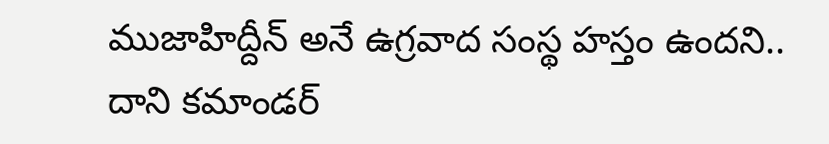ముజాహిద్దీన్ అనే ఉగ్రవాద సంస్థ హస్తం ఉందని.. దాని కమాండర్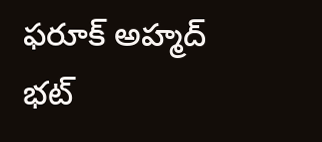ఫరూక్ అహ్మద్ భట్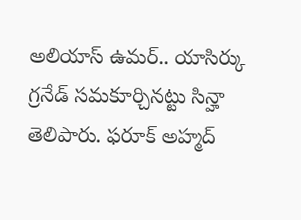అలియాస్ ఉమర్.. యాసిర్కు గ్రనేడ్ సమకూర్చినట్టు సిన్హా తెలిపారు. ఫరూక్ అహ్మద్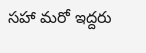సహా మరో ఇద్దరు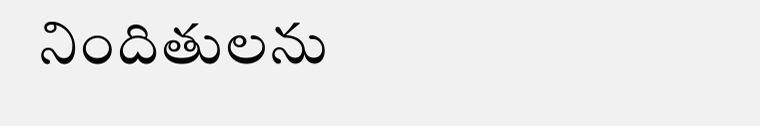నిందితులను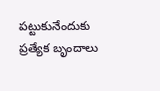పట్టుకునేందుకు ప్రత్యేక బృందాలు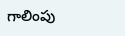గాలింపు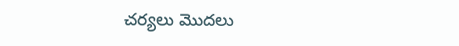చర్యలు మొదలు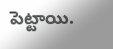పెట్టాయి.